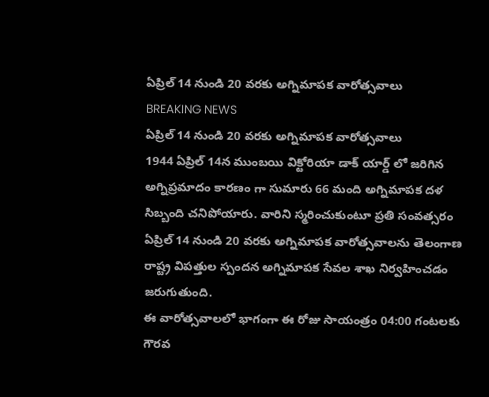ఏప్రిల్ 14 నుండి 20 వరకు అగ్నిమాపక వారోత్సవాలు
BREAKING NEWS
ఏప్రిల్ 14 నుండి 20 వరకు అగ్నిమాపక వారోత్సవాలు
1944 ఏప్రిల్ 14న ముంబయి విక్టోరియా డాక్ యార్డ్ లో జరిగిన అగ్నిప్రమాదం కారణం గా సుమారు 66 మంది అగ్నిమాపక దళ సిబ్బంది చనిపోయారు. వారిని స్మరించుకుంటూ ప్రతి సంవత్సరం ఏప్రిల్ 14 నుండి 20 వరకు అగ్నిమాపక వారోత్సవాలను తెలంగాణ రాష్ట్ర విపత్తుల స్పందన అగ్నిమాపక సేవల శాఖ నిర్వహించడం జరుగుతుంది.
ఈ వారోత్సవాలలో భాగంగా ఈ రోజు సాయంత్రం 04:00 గంటలకు గౌరవ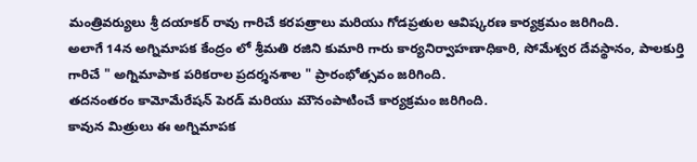మంత్రివర్యులు శ్రీ దయాకర్ రావు గారిచే కరపత్రాలు మరియు గోడప్రతుల ఆవిష్కరణ కార్యక్రమం జరిగింది.
అలాగే 14న అగ్నిమాపక కేంద్రం లో శ్రీమతి రజిని కుమారి గారు కార్యనిర్వాహణాధికారి, సోమేశ్వర దేవస్థానం, పాలకుర్తి గారిచే " అగ్నిమాపాక పరికరాల ప్రదర్శనశాల " ప్రారంభోత్సవం జరిగింది.
తదనంతరం కామోమేరేషన్ పెరడ్ మరియు మౌనంపాటించే కార్యక్రమం జరిగింది.
కావున మిత్రులు ఈ అగ్నిమాపక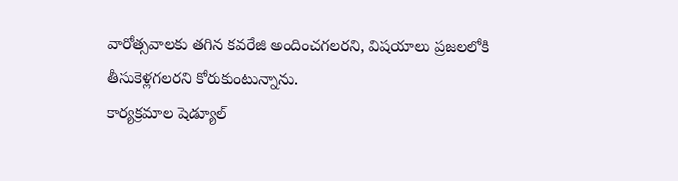వారోత్సవాలకు తగిన కవరేజి అందించగలరని, విషయాలు ప్రజలలోకి తీసుకెళ్లగలరని కోరుకుంటున్నాను.
కార్యక్రమాల షెడ్యూల్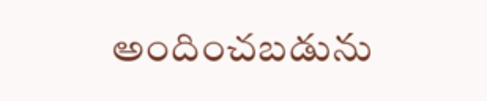అందించబడును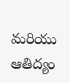మరియు ఆతిద్యం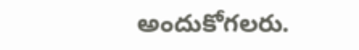అందుకోగలరు.